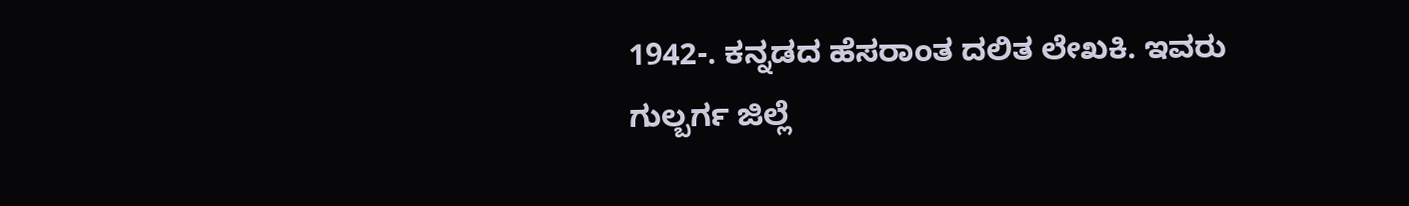1942-. ಕನ್ನಡದ ಹೆಸರಾಂತ ದಲಿತ ಲೇಖಕಿ. ಇವರು ಗುಲ್ಬರ್ಗ ಜಿಲ್ಲೆ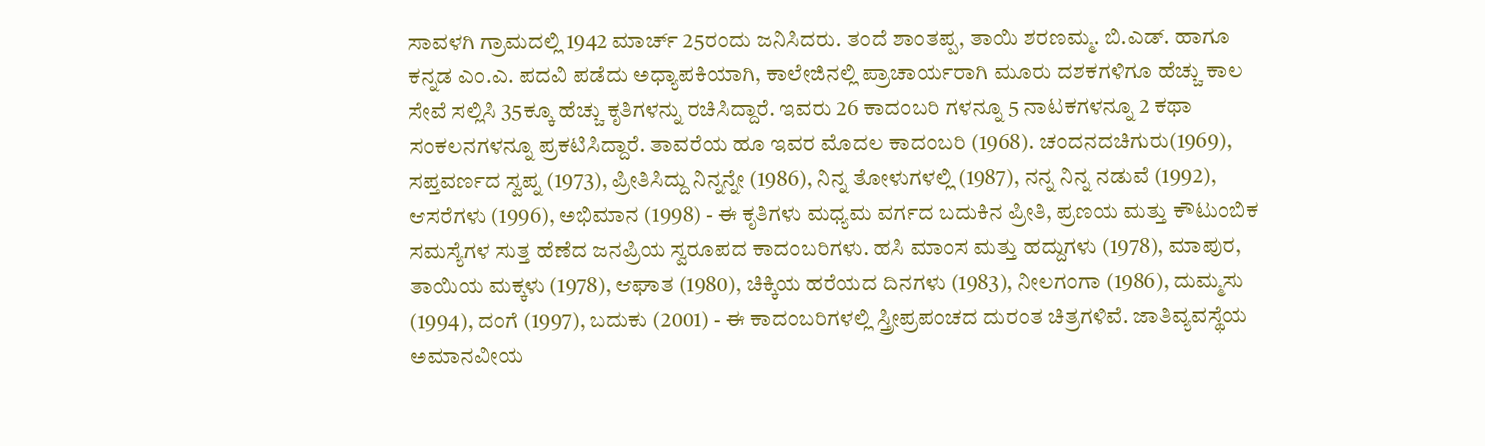ಸಾವಳಗಿ ಗ್ರಾಮದಲ್ಲಿ 1942 ಮಾರ್ಚ್ 25ರಂದು ಜನಿಸಿದರು. ತಂದೆ ಶಾಂತಪ್ಪ, ತಾಯಿ ಶರಣಮ್ಮ. ಬಿ.ಎಡ್. ಹಾಗೂ ಕನ್ನಡ ಎಂ.ಎ. ಪದವಿ ಪಡೆದು ಅಧ್ಯಾಪಕಿಯಾಗಿ, ಕಾಲೇಜಿನಲ್ಲಿ ಪ್ರಾಚಾರ್ಯರಾಗಿ ಮೂರು ದಶಕಗಳಿಗೂ ಹೆಚ್ಚು ಕಾಲ ಸೇವೆ ಸಲ್ಲಿಸಿ 35ಕ್ಕೂ ಹೆಚ್ಚು ಕೃತಿಗಳನ್ನು ರಚಿಸಿದ್ದಾರೆ. ಇವರು 26 ಕಾದಂಬರಿ ಗಳನ್ನೂ 5 ನಾಟಕಗಳನ್ನೂ 2 ಕಥಾ ಸಂಕಲನಗಳನ್ನೂ ಪ್ರಕಟಿಸಿದ್ದಾರೆ. ತಾವರೆಯ ಹೂ ಇವರ ಮೊದಲ ಕಾದಂಬರಿ (1968). ಚಂದನದಚಿಗುರು(1969), ಸಪ್ತವರ್ಣದ ಸ್ವಪ್ನ (1973), ಪ್ರೀತಿಸಿದ್ದು ನಿನ್ನನ್ನೇ (1986), ನಿನ್ನ ತೋಳುಗಳಲ್ಲಿ (1987), ನನ್ನ ನಿನ್ನ ನಡುವೆ (1992), ಆಸರೆಗಳು (1996), ಅಭಿಮಾನ (1998) - ಈ ಕೃತಿಗಳು ಮಧ್ಯಮ ವರ್ಗದ ಬದುಕಿನ ಪ್ರೀತಿ, ಪ್ರಣಯ ಮತ್ತು ಕೌಟುಂಬಿಕ ಸಮಸ್ಯೆಗಳ ಸುತ್ತ ಹೆಣೆದ ಜನಪ್ರಿಯ ಸ್ವರೂಪದ ಕಾದಂಬರಿಗಳು. ಹಸಿ ಮಾಂಸ ಮತ್ತು ಹದ್ದುಗಳು (1978), ಮಾಪುರ, ತಾಯಿಯ ಮಕ್ಕಳು (1978), ಆಘಾತ (1980), ಚಿಕ್ಕಿಯ ಹರೆಯದ ದಿನಗಳು (1983), ನೀಲಗಂಗಾ (1986), ದುಮ್ಮಸು (1994), ದಂಗೆ (1997), ಬದುಕು (2001) - ಈ ಕಾದಂಬರಿಗಳಲ್ಲಿ ಸ್ತ್ರೀಪ್ರಪಂಚದ ದುರಂತ ಚಿತ್ರಗಳಿವೆ. ಜಾತಿವ್ಯವಸ್ಥೆಯ ಅಮಾನವೀಯ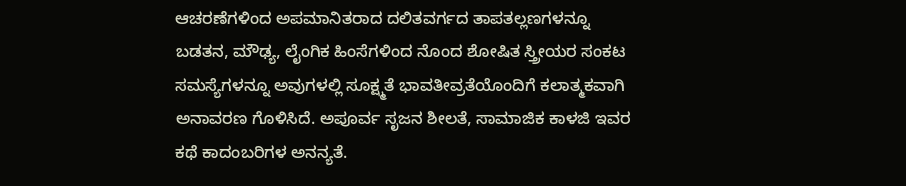ಆಚರಣೆಗಳಿಂದ ಅಪಮಾನಿತರಾದ ದಲಿತವರ್ಗದ ತಾಪತಲ್ಲಣಗಳನ್ನೂ ಬಡತನ, ಮೌಢ್ಯ, ಲೈಂಗಿಕ ಹಿಂಸೆಗಳಿಂದ ನೊಂದ ಶೋಷಿತ ಸ್ತ್ರೀಯರ ಸಂಕಟ ಸಮಸ್ಯೆಗಳನ್ನೂ ಅವುಗಳಲ್ಲಿ ಸೂಕ್ಷ್ಮತೆ ಭಾವತೀವ್ರತೆಯೊಂದಿಗೆ ಕಲಾತ್ಮಕವಾಗಿ ಅನಾವರಣ ಗೊಳಿಸಿದೆ. ಅಪೂರ್ವ ಸೃಜನ ಶೀಲತೆ, ಸಾಮಾಜಿಕ ಕಾಳಜಿ ಇವರ ಕಥೆ ಕಾದಂಬರಿಗಳ ಅನನ್ಯತೆ.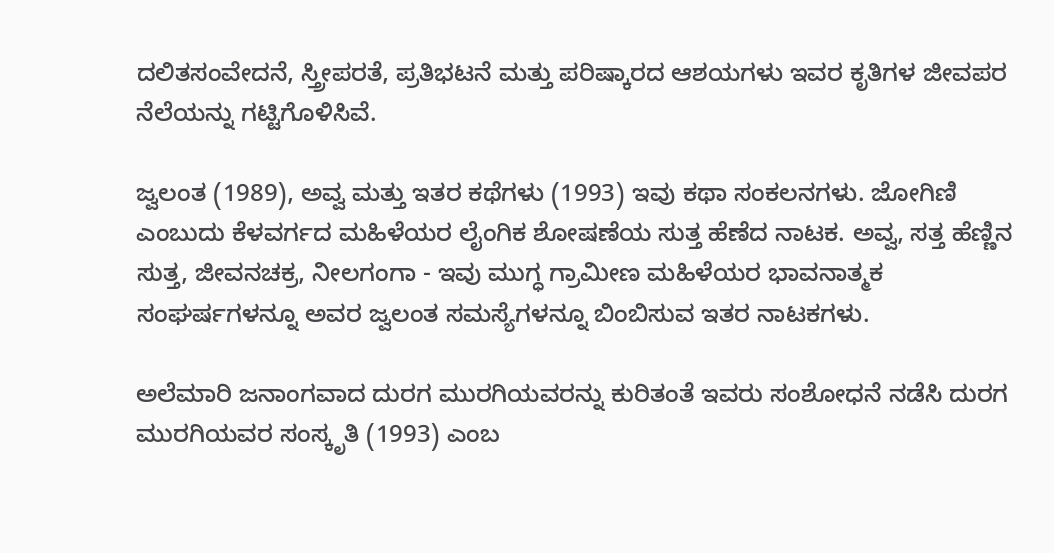ದಲಿತಸಂವೇದನೆ, ಸ್ತ್ರೀಪರತೆ, ಪ್ರತಿಭಟನೆ ಮತ್ತು ಪರಿಷ್ಕಾರದ ಆಶಯಗಳು ಇವರ ಕೃತಿಗಳ ಜೀವಪರ ನೆಲೆಯನ್ನು ಗಟ್ಟಿಗೊಳಿಸಿವೆ.

ಜ್ವಲಂತ (1989), ಅವ್ವ ಮತ್ತು ಇತರ ಕಥೆಗಳು (1993) ಇವು ಕಥಾ ಸಂಕಲನಗಳು. ಜೋಗಿಣಿ ಎಂಬುದು ಕೆಳವರ್ಗದ ಮಹಿಳೆಯರ ಲೈಂಗಿಕ ಶೋಷಣೆಯ ಸುತ್ತ ಹೆಣೆದ ನಾಟಕ. ಅವ್ವ, ಸತ್ತ ಹೆಣ್ಣಿನ ಸುತ್ತ, ಜೀವನಚಕ್ರ, ನೀಲಗಂಗಾ - ಇವು ಮುಗ್ಧ ಗ್ರಾಮೀಣ ಮಹಿಳೆಯರ ಭಾವನಾತ್ಮಕ ಸಂಘರ್ಷಗಳನ್ನೂ ಅವರ ಜ್ವಲಂತ ಸಮಸ್ಯೆಗಳನ್ನೂ ಬಿಂಬಿಸುವ ಇತರ ನಾಟಕಗಳು.

ಅಲೆಮಾರಿ ಜನಾಂಗವಾದ ದುರಗ ಮುರಗಿಯವರನ್ನು ಕುರಿತಂತೆ ಇವರು ಸಂಶೋಧನೆ ನಡೆಸಿ ದುರಗ ಮುರಗಿಯವರ ಸಂಸ್ಕೃತಿ (1993) ಎಂಬ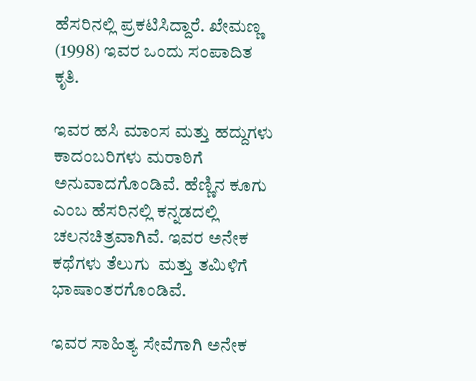ಹೆಸರಿನಲ್ಲಿ ಪ್ರಕಟಿಸಿದ್ದಾರೆ. ಖೇಮಣ್ಣ (1998) ಇವರ ಒಂದು ಸಂಪಾದಿತ ಕೃತಿ.

ಇವರ ಹಸಿ ಮಾಂಸ ಮತ್ತು ಹದ್ದುಗಳು ಕಾದಂಬರಿಗಳು ಮರಾಠಿಗೆ ಅನುವಾದಗೊಂಡಿವೆ. ಹೆಣ್ಣಿನ ಕೂಗು ಎಂಬ ಹೆಸರಿನಲ್ಲಿ ಕನ್ನಡದಲ್ಲಿ ಚಲನಚಿತ್ರವಾಗಿವೆ. ಇವರ ಅನೇಕ ಕಥೆಗಳು ತೆಲುಗು  ಮತ್ತು ತಮಿಳಿಗೆ ಭಾಷಾಂತರಗೊಂಡಿವೆ.

ಇವರ ಸಾಹಿತ್ಯ ಸೇವೆಗಾಗಿ ಅನೇಕ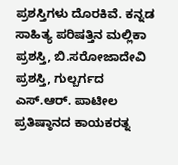ಪ್ರಶಸ್ತಿಗಳು ದೊರಕಿವೆ. ಕನ್ನಡ ಸಾಹಿತ್ಯ ಪರಿಷತ್ತಿನ ಮಲ್ಲಿಕಾ ಪ್ರಶಸ್ತಿ, ಬಿ.ಸರೋಜಾದೇವಿ ಪ್ರಶಸ್ತಿ, ಗುಲ್ಬರ್ಗದ ಎಸ್.ಆರ್. ಪಾಟೀಲ ಪ್ರತಿಷ್ಠಾನದ ಕಾಯಕರತ್ನ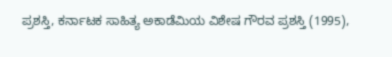ಪ್ರಶಸ್ತಿ, ಕರ್ನಾಟಕ ಸಾಹಿತ್ಯ ಅಕಾಡೆಮಿಯ ವಿಶೇಷ ಗೌರವ ಪ್ರಶಸ್ತಿ (1995),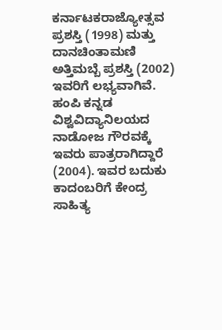ಕರ್ನಾಟಕರಾಜ್ಯೋತ್ಸವ ಪ್ರಶಸ್ತಿ (1998) ಮತ್ತು ದಾನಚಿಂತಾಮಣಿ ಅತ್ತಿಮಬ್ಬೆ ಪ್ರಶಸ್ತಿ (2002) ಇವರಿಗೆ ಲಭ್ಯವಾಗಿವೆ. ಹಂಪಿ ಕನ್ನಡ ವಿಶ್ವವಿದ್ಯಾನಿಲಯದ ನಾಡೋಜ ಗೌರವಕ್ಕೆ ಇವರು ಪಾತ್ರರಾಗಿದ್ದಾರೆ (2004). ಇವರ ಬದುಕು ಕಾದಂಬರಿಗೆ ಕೇಂದ್ರ ಸಾಹಿತ್ಯ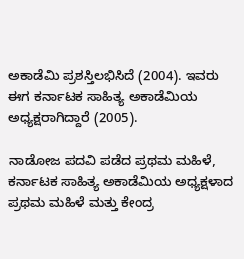ಅಕಾಡೆಮಿ ಪ್ರಶಸ್ತಿಲಭಿಸಿದೆ (2004). ಇವರು ಈಗ ಕರ್ನಾಟಕ ಸಾಹಿತ್ಯ ಅಕಾಡೆಮಿಯ ಅಧ್ಯಕ್ಷರಾಗಿದ್ದಾರೆ (2005).

ನಾಡೋಜ ಪದವಿ ಪಡೆದ ಪ್ರಥಮ ಮಹಿಳೆ, ಕರ್ನಾಟಕ ಸಾಹಿತ್ಯ ಅಕಾಡೆಮಿಯ ಅಧ್ಯಕ್ಷಳಾದ ಪ್ರಥಮ ಮಹಿಳೆ ಮತ್ತು ಕೇಂದ್ರ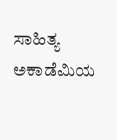ಸಾಹಿತ್ಯ ಅಕಾಡೆಮಿಯ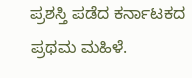ಪ್ರಶಸ್ತಿ ಪಡೆದ ಕರ್ನಾಟಕದ ಪ್ರಥಮ ಮಹಿಳೆ.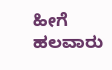ಹೀಗೆ ಹಲವಾರು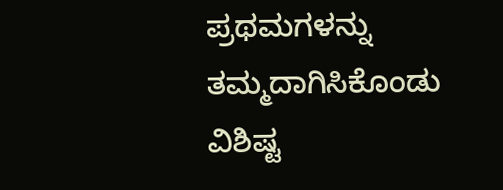ಪ್ರಥಮಗಳನ್ನು ತಮ್ಮದಾಗಿಸಿಕೊಂಡು ವಿಶಿಷ್ಟ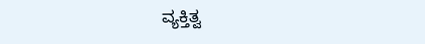ವ್ಯಕ್ತಿತ್ವ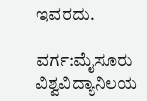ಇವರದು.

ವರ್ಗ:ಮೈಸೂರು ವಿಶ್ವವಿದ್ಯಾನಿಲಯ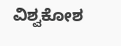ವಿಶ್ವಕೋಶ